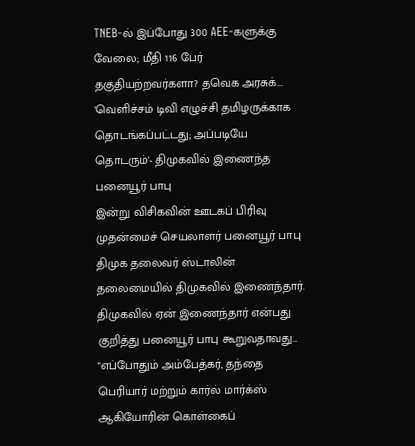TNEB-ல் இப்போது 300 AEE-களுக்கு வேலை; மீதி 116 பேர் தகுதியற்றவர்களா? தவெக அரசுக்...
'வெளிச்சம் டிவி எழுச்சி தமிழருக்காக தொடங்கப்பட்டது; அப்படியே தொடரும்'- திமுகவில் இணைந்த பனையூர் பாபு
இன்று விசிகவின் ஊடகப் பிரிவு முதன்மைச் செயலாளர் பனையூர் பாபு திமுக தலைவர் ஸ்டாலின் தலைமையில் திமுகவில் இணைந்தார்.
திமுகவில் ஏன் இணைந்தார் என்பது குறித்து பனையூர் பாபு கூறுவதாவது...
"எப்போதும் அம்பேத்கர், தந்தை பெரியார் மற்றும் கார்ல் மார்க்ஸ் ஆகியோரின் கொள்கைப்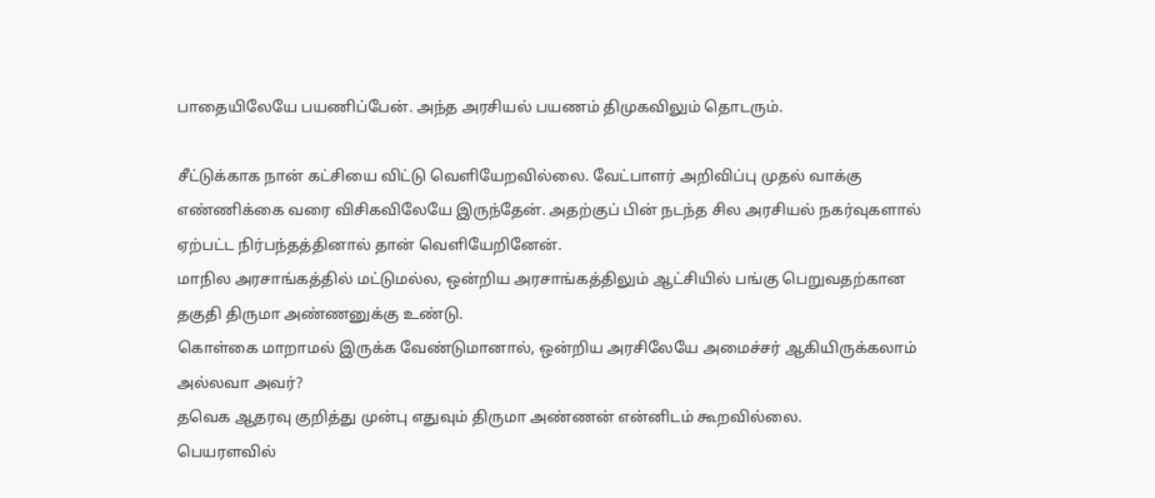பாதையிலேயே பயணிப்பேன். அந்த அரசியல் பயணம் திமுகவிலும் தொடரும்.

சீட்டுக்காக நான் கட்சியை விட்டு வெளியேறவில்லை. வேட்பாளர் அறிவிப்பு முதல் வாக்கு எண்ணிக்கை வரை விசிகவிலேயே இருந்தேன். அதற்குப் பின் நடந்த சில அரசியல் நகர்வுகளால் ஏற்பட்ட நிர்பந்தத்தினால் தான் வெளியேறினேன்.
மாநில அரசாங்கத்தில் மட்டுமல்ல, ஒன்றிய அரசாங்கத்திலும் ஆட்சியில் பங்கு பெறுவதற்கான தகுதி திருமா அண்ணனுக்கு உண்டு.
கொள்கை மாறாமல் இருக்க வேண்டுமானால், ஒன்றிய அரசிலேயே அமைச்சர் ஆகியிருக்கலாம் அல்லவா அவர்?
தவெக ஆதரவு குறித்து முன்பு எதுவும் திருமா அண்ணன் என்னிடம் கூறவில்லை.
பெயரளவில்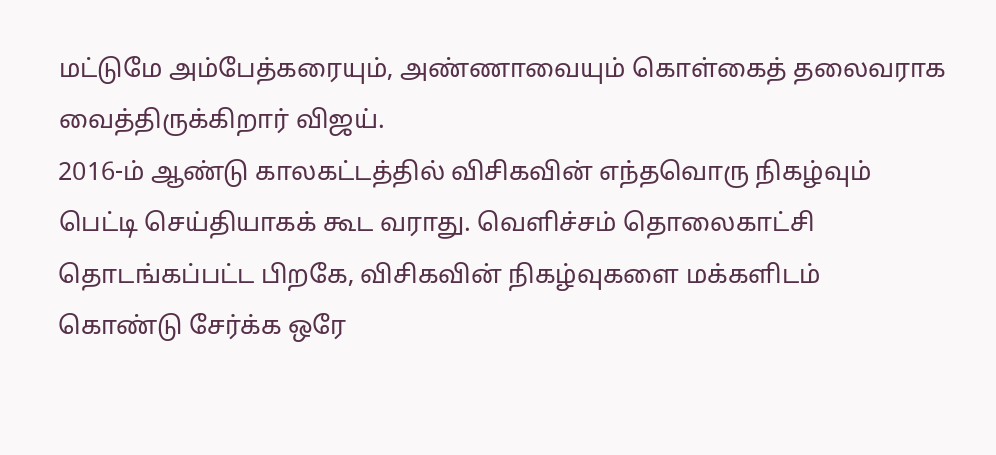மட்டுமே அம்பேத்கரையும், அண்ணாவையும் கொள்கைத் தலைவராக வைத்திருக்கிறார் விஜய்.
2016-ம் ஆண்டு காலகட்டத்தில் விசிகவின் எந்தவொரு நிகழ்வும் பெட்டி செய்தியாகக் கூட வராது. வெளிச்சம் தொலைகாட்சி தொடங்கப்பட்ட பிறகே, விசிகவின் நிகழ்வுகளை மக்களிடம் கொண்டு சேர்க்க ஒரே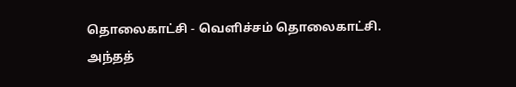தொலைகாட்சி - வெளிச்சம் தொலைகாட்சி.
அந்தத்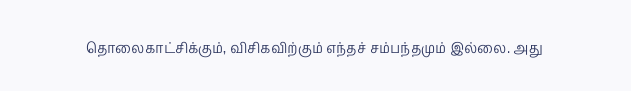தொலைகாட்சிக்கும், விசிகவிற்கும் எந்தச் சம்பந்தமும் இல்லை. அது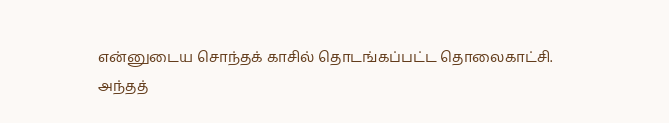என்னுடைய சொந்தக் காசில் தொடங்கப்பட்ட தொலைகாட்சி.
அந்தத்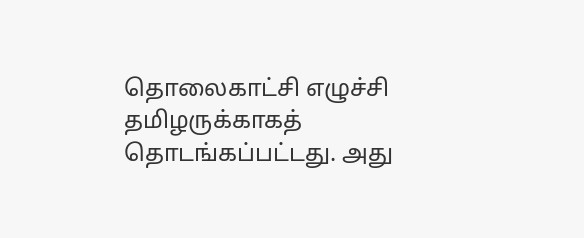தொலைகாட்சி எழுச்சி தமிழருக்காகத் தொடங்கப்பட்டது. அது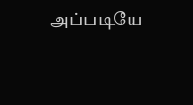அப்படியே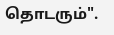தொடரும்".